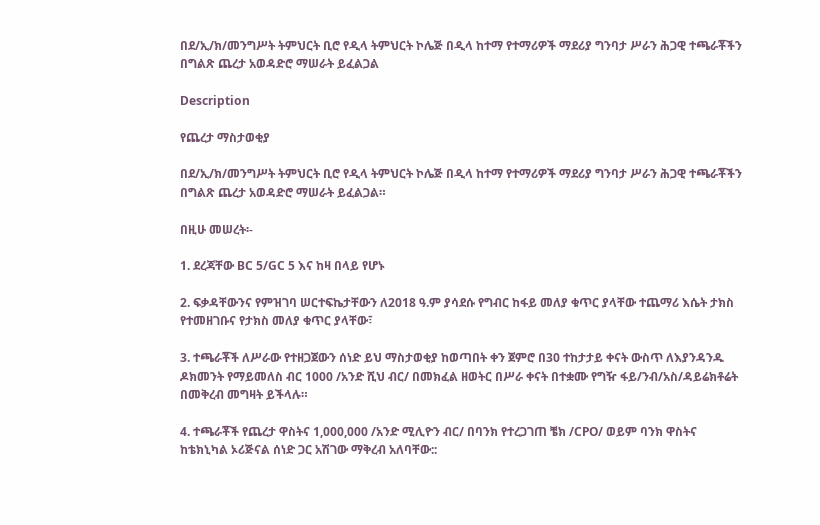በደ/ኢ/ክ/መንግሥት ትምህርት ቢሮ የዲላ ትምህርት ኮሌጅ በዲላ ከተማ የተማሪዎች ማደሪያ ግንባታ ሥራን ሕጋዊ ተጫራቾችን በግልጽ ጨረታ አወዳድሮ ማሠራት ይፈልጋል

Description

የጨረታ ማስታወቂያ

በደ/ኢ/ክ/መንግሥት ትምህርት ቢሮ የዲላ ትምህርት ኮሌጅ በዲላ ከተማ የተማሪዎች ማደሪያ ግንባታ ሥራን ሕጋዊ ተጫራቾችን በግልጽ ጨረታ አወዳድሮ ማሠራት ይፈልጋል።

በዚሁ መሠረት፡-

1. ደረጃቸው BC 5/GC 5 እና ከዛ በላይ የሆኑ

2. ፍቃዳቸውንና የምዝገባ ሠርተፍኬታቸውን ለ2018 ዓ.ም ያሳደሱ የግብር ከፋይ መለያ ቁጥር ያላቸው ተጨማሪ እሴት ታክስ የተመዘገቡና የታክስ መለያ ቁጥር ያላቸው፣

3. ተጫራቾች ለሥራው የተዘጋጀውን ሰነድ ይህ ማስታወቂያ ከወጣበት ቀን ጀምሮ በ30 ተከታታይ ቀናት ውስጥ ለእያንዳንዱ ዶክመንት የማይመለስ ብር 1000 /አንድ ሺህ ብር/ በመክፈል ዘወትር በሥራ ቀናት በተቋሙ የግዥ ፋይ/ንብ/አስ/ዳይሬክቶሬት በመቅረብ መግዛት ይችላሉ።

4. ተጫራቾች የጨረታ ዋስትና 1,000,000 /አንድ ሚሊዮን ብር/ በባንክ የተረጋገጠ ቼክ /CPO/ ወይም ባንክ ዋስትና ከቴክኒካል ኦሪጅናል ሰነድ ጋር አሽገው ማቅረብ አለባቸው::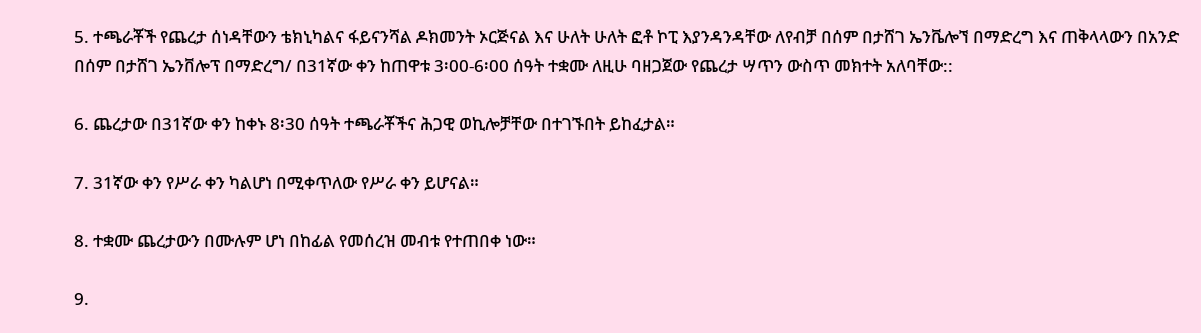5. ተጫራቾች የጨረታ ሰነዳቸውን ቴክኒካልና ፋይናንሻል ዶክመንት ኦርጅናል እና ሁለት ሁለት ፎቶ ኮፒ እያንዳንዳቸው ለየብቻ በሰም በታሸገ ኤንቬሎኘ በማድረግ እና ጠቅላላውን በአንድ በሰም በታሸገ ኤንቨሎፕ በማድረግ/ በ31ኛው ቀን ከጠዋቱ 3፡00-6፡00 ሰዓት ተቋሙ ለዚሁ ባዘጋጀው የጨረታ ሣጥን ውስጥ መክተት አለባቸው::

6. ጨረታው በ31ኛው ቀን ከቀኑ 8፡30 ሰዓት ተጫራቾችና ሕጋዊ ወኪሎቻቸው በተገኙበት ይከፈታል።

7. 31ኛው ቀን የሥራ ቀን ካልሆነ በሚቀጥለው የሥራ ቀን ይሆናል።

8. ተቋሙ ጨረታውን በሙሉም ሆነ በከፊል የመሰረዝ መብቱ የተጠበቀ ነው።

9.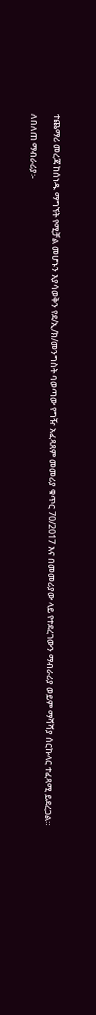ተጨማሪ መረጃ ከሰነዱ ማግኘት የሚቻል መሆኑን እያሳወቅን የደ/ኢ/ክ/መንግስት ባወጣው የግዥ አፈጻጸም መመሪያ ቁጥር 70/2017 እና በመመሪያው ላይ የተደረገውን ማብራሪያ ወይም ማሻሻያ ሰርኩላር ተፈጻሚ ይደረጋል።

ለበለጠ ማብራሪያ፡-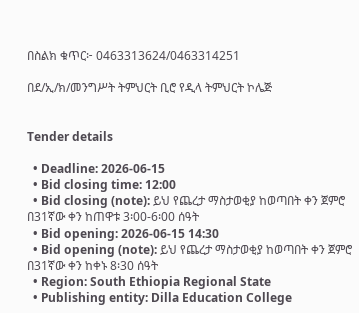በስልክ ቁጥር፦ 0463313624/0463314251

በደ/ኢ/ክ/መንግሥት ትምህርት ቢሮ የዲላ ትምህርት ኮሌጅ


Tender details

  • Deadline: 2026-06-15
  • Bid closing time: 12:00
  • Bid closing (note): ይህ የጨረታ ማስታወቂያ ከወጣበት ቀን ጀምሮ በ31ኛው ቀን ከጠዋቱ 3፡00-6፡00 ሰዓት
  • Bid opening: 2026-06-15 14:30
  • Bid opening (note): ይህ የጨረታ ማስታወቂያ ከወጣበት ቀን ጀምሮ በ31ኛው ቀን ከቀኑ 8፡30 ሰዓት
  • Region: South Ethiopia Regional State
  • Publishing entity: Dilla Education College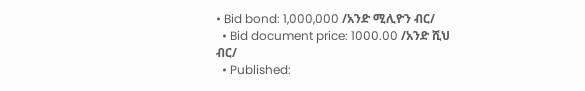• Bid bond: 1,000,000 /አንድ ሚሊዮን ብር/
  • Bid document price: 1000.00 /አንድ ሺህ ብር/
  • Published: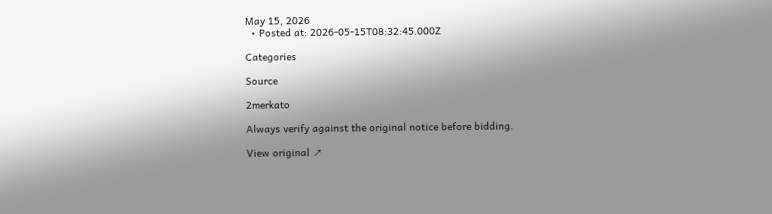May 15, 2026
  • Posted at: 2026-05-15T08:32:45.000Z

Categories

Source

2merkato

Always verify against the original notice before bidding.

View original ↗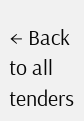← Back to all tenders